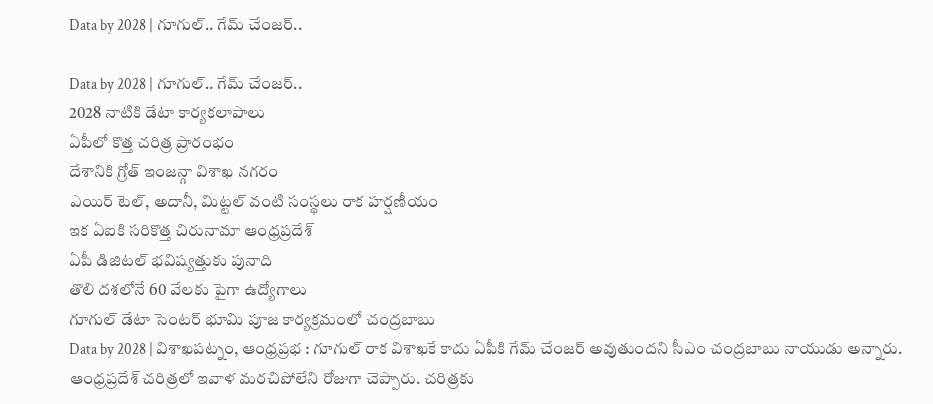Data by 2028 | గూగుల్.. గేమ్ చేంజర్..

Data by 2028 | గూగుల్.. గేమ్ చేంజర్..
2028 నాటికి డేటా కార్యకలాపాలు
ఏపీలో కొత్త చరిత్ర ప్రారంభం
దేశానికి గ్రోత్ ఇంజన్గా విశాఖ నగరం
ఎయిర్ టెల్, అదానీ, మిట్టల్ వంటి సంస్థలు రాక హర్షణీయం
ఇక ఏఐకి సరికొత్త చిరునామా ఆంధ్రప్రదేశ్
ఏపీ డిజిటల్ భవిష్యత్తుకు పునాది
తొలి దశలోనే 60 వేలకు పైగా ఉద్యోగాలు
గూగుల్ డేటా సెంటర్ భూమి పూజ కార్యక్రమంలో చంద్రబాబు
Data by 2028 | విశాఖపట్నం, ఆంధ్రప్రభ : గూగుల్ రాక విశాఖకే కాదు ఏపీకి గేమ్ చేంజర్ అవుతుందని సీఎం చంద్రబాబు నాయుడు అన్నారు. ఆంధ్రప్రదేశ్ చరిత్రలో ఇవాళ మరచిపోలేని రోజుగా చెప్పారు. చరిత్రకు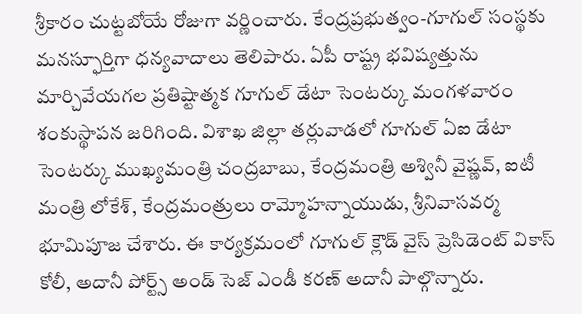శ్రీకారం చుట్టబోయే రోజుగా వర్ణించారు. కేంద్రప్రభుత్వం-గూగుల్ సంస్థకు మనస్ఫూర్తిగా ధన్యవాదాలు తెలిపారు. ఏపీ రాష్ట్ర భవిష్యత్తును మార్చివేయగల ప్రతిష్టాత్మక గూగుల్ డేటా సెంటర్కు మంగళవారం శంకుస్థాపన జరిగింది. విశాఖ జిల్లా తర్లువాడలో గూగుల్ ఏఐ డేటా సెంటర్కు ముఖ్యమంత్రి చంద్రబాబు, కేంద్రమంత్రి అశ్వినీ వైష్ణవ్, ఐటీ మంత్రి లోకేశ్, కేంద్రమంత్రులు రామ్మోహన్నాయుడు, శ్రీనివాసవర్మ భూమిపూజ చేశారు. ఈ కార్యక్రమంలో గూగుల్ క్లౌడ్ వైస్ ప్రెసిడెంట్ వికాస్ కోలీ, అదానీ పోర్ట్స్ అండ్ సెజ్ ఎండీ కరణ్ అదానీ పాల్గొన్నారు.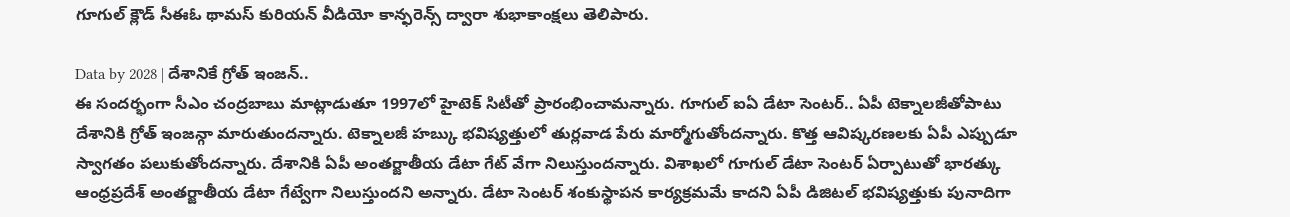గూగుల్ క్లౌడ్ సీఈఓ థామస్ కురియన్ వీడియో కాన్ఫరెన్స్ ద్వారా శుభాకాంక్షలు తెలిపారు.

Data by 2028 | దేశానికే గ్రోత్ ఇంజన్..
ఈ సందర్భంగా సీఎం చంద్రబాబు మాట్లాడుతూ 1997లో హైటెక్ సిటీతో ప్రారంభించామన్నారు. గూగుల్ ఐఏ డేటా సెంటర్.. ఏపీ టెక్నాలజీతోపాటు దేశానికి గ్రోత్ ఇంజన్గా మారుతుందన్నారు. టెక్నాలజీ హబ్కు భవిష్యత్తులో తుర్లవాడ పేరు మార్మోగుతోందన్నారు. కొత్త ఆవిష్కరణలకు ఏపీ ఎప్పుడూ స్వాగతం పలుకుతోందన్నారు. దేశానికి ఏపీ అంతర్జాతీయ డేటా గేట్ వేగా నిలుస్తుందన్నారు. విశాఖలో గూగుల్ డేటా సెంటర్ ఏర్పాటుతో భారత్కు ఆంధ్రప్రదేశ్ అంతర్జాతీయ డేటా గేట్వేగా నిలుస్తుందని అన్నారు. డేటా సెంటర్ శంకుస్థాపన కార్యక్రమమే కాదని ఏపీ డిజిటల్ భవిష్యత్తుకు పునాదిగా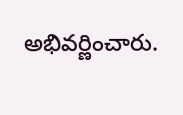అభివర్ణించారు.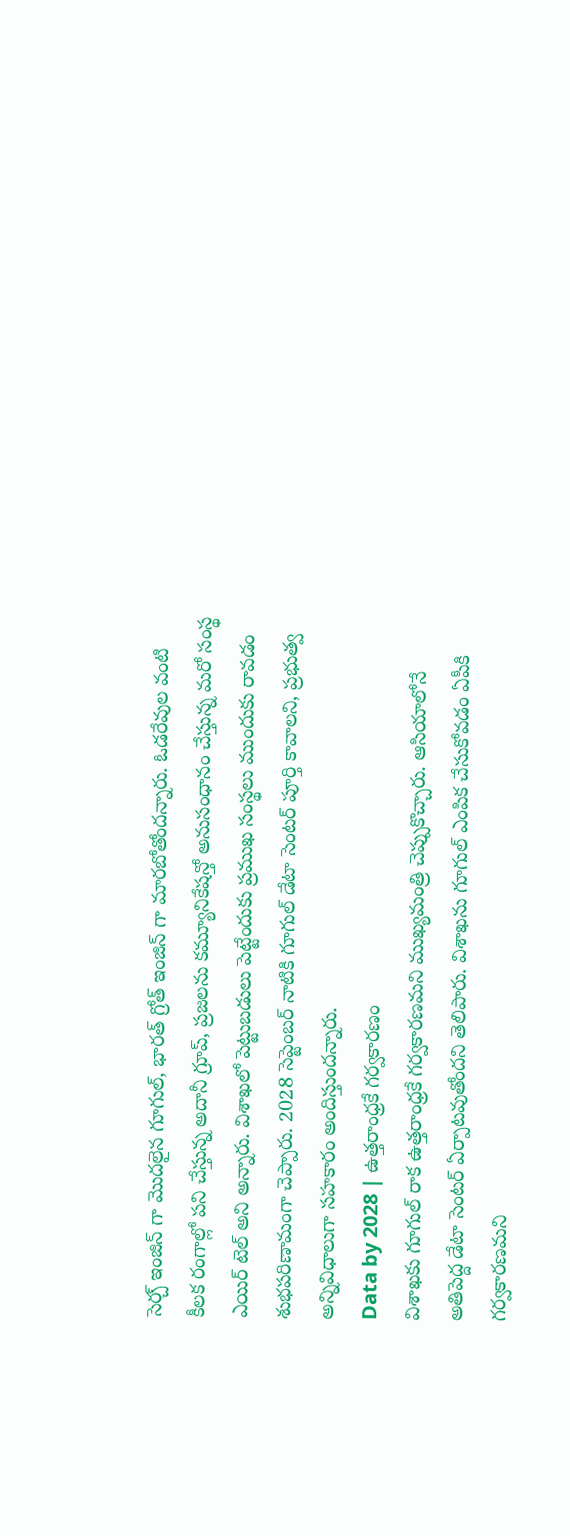సెర్చ్ ఇంజిన్ గా మొదలైన గూగుల్, భారత్ గ్రోత్ ఇంజిన్ గా మారబోతోందన్నారు. ఓడరేవుల వంటి కీలక రంగాల్లో పని చేస్తున్న అదానీ గ్రూప్, ప్రజలను కమ్యూనికేషన్తో అనుసంధానం చేస్తున్న మరో సంస్థ ఎయిర్ టెల్ అని అన్నారు. విశాఖలో పెట్టుబడులు పెట్టేందుకు ప్రముఖ సంస్థలు ముందుకు రావడం శుభపరిణామంగా చెప్పారు. 2028 సెప్టెంబర్ నాటికి గూగుల్ డేటా సెంటర్ పూర్తి కావాలని, ప్రభుత్వ అన్నివిధాలుగా సహకారం అందిస్తుందన్నారు.
Data by 2028 | ఉత్తరాంధ్రకే గర్వకారణం
విశాఖకు గూగుల్ రాక ఉత్తరాంధ్రకే గర్వకారణమని ముఖ్యమంత్రి చెప్పుకొచ్చారు. ఆసియాలోనే అతిపెద్ద డేటా సెంటర్ ఏర్పాటవుతోందని తెలిపారు. విశాఖను గూగుల్ ఎంపిక చేసుకోవడం ఏపీకి గర్వకారణమని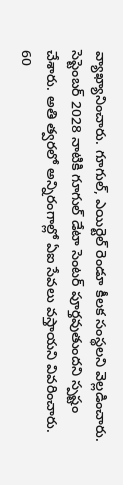వ్యాఖ్యానించారు. గూగుల్, ఎయిర్టెల్ రెండూ కీలక సంస్థలని వెల్లడించారు. సెప్టెంబర్ 2028 నాటికి గూగుల్ డేటా సెంటర్ పూర్తవుతుందని స్పష్టం చేశారు. అతి త్వరలో అన్నిరంగాల్లో ఏఐ సేవలు వస్తాయని వివరించారు. 60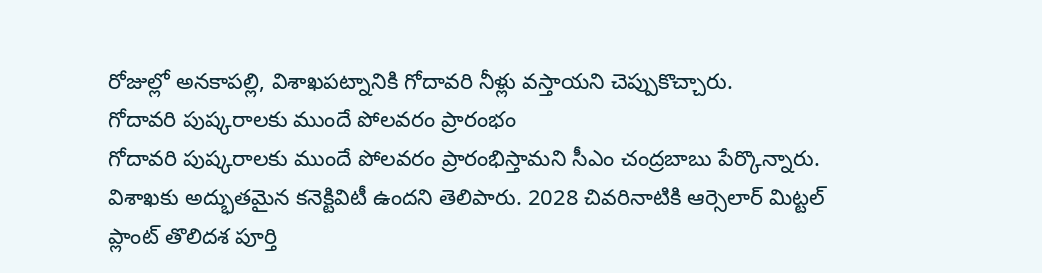రోజుల్లో అనకాపల్లి, విశాఖపట్నానికి గోదావరి నీళ్లు వస్తాయని చెప్పుకొచ్చారు.
గోదావరి పుష్కరాలకు ముందే పోలవరం ప్రారంభం
గోదావరి పుష్కరాలకు ముందే పోలవరం ప్రారంభిస్తామని సీఎం చంద్రబాబు పేర్కొన్నారు. విశాఖకు అద్భుతమైన కనెక్టివిటీ ఉందని తెలిపారు. 2028 చివరినాటికి ఆర్సెలార్ మిట్టల్ ప్లాంట్ తొలిదశ పూర్తి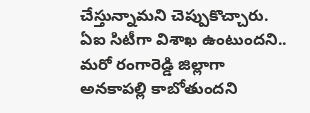చేస్తున్నామని చెప్పుకొచ్చారు. ఏఐ సిటీగా విశాఖ ఉంటుందని.. మరో రంగారెడ్డి జిల్లాగా అనకాపల్లి కాబోతుందని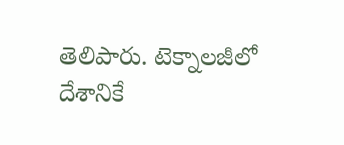తెలిపారు. టెక్నాలజీలో దేశానికే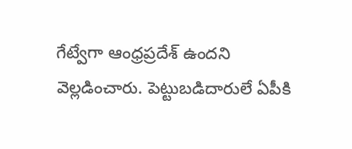గేట్వేగా ఆంధ్రప్రదేశ్ ఉందని వెల్లడించారు. పెట్టుబడిదారులే ఏపీకి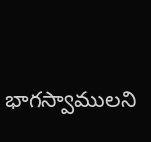భాగస్వాములని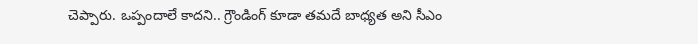చెప్పారు. ఒప్పందాలే కాదని.. గ్రౌండింగ్ కూడా తమదే బాధ్యత అని సీఎం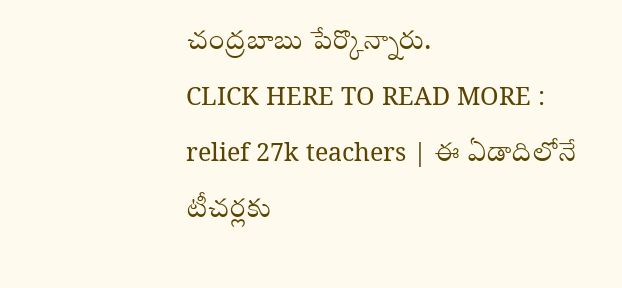చంద్రబాబు పేర్కొన్నారు.
CLICK HERE TO READ MORE : relief 27k teachers | ఈ ఏడాదిలోనే టీచర్లకు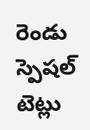రెండు స్పెషల్ టెట్లు